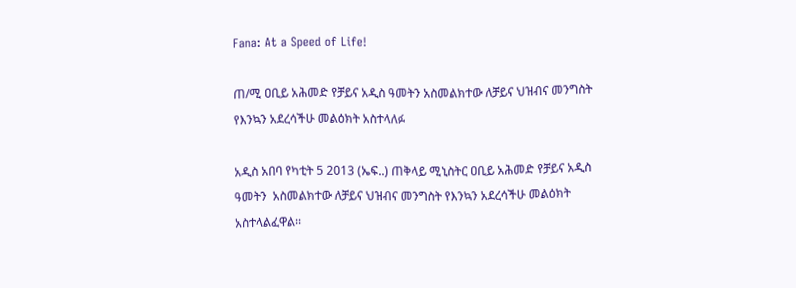Fana: At a Speed of Life!

ጠ/ሚ ዐቢይ አሕመድ የቻይና አዲስ ዓመትን አስመልክተው ለቻይና ህዝብና መንግስት የእንኳን አደረሳችሁ መልዕክት አስተላለፉ

አዲስ አበባ የካቲት 5 2013 (ኤፍ..) ጠቅላይ ሚኒስትር ዐቢይ አሕመድ የቻይና አዲስ ዓመትን  አስመልክተው ለቻይና ህዝብና መንግስት የእንኳን አደረሳችሁ መልዕክት አስተላልፈዋል፡፡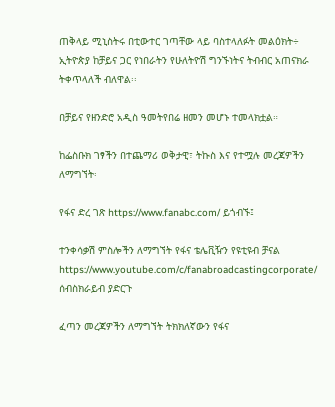ጠቅላይ ሚኒስትሩ በቲውተር ገጣቸው ላይ ባስተላለፉት መልዕክት÷ ኢትዮጵያ ከቻይና ጋር የነበራትን የሁለትዮሽ ግንኙነትና ትብብር አጠናክራ ትቀጥላለች ብለዋል፡፡

በቻይና የዘንድሮ አዲስ ዓመትየበሬ ዘመን መሆኑ ተመላክቷል።

ከፌስቡክ ገፃችን በተጨማሪ ወቅታዊ፣ ትኩስ እና የተሟሉ መረጃዎችን ለማግኘት፡

የፋና ድረ ገጽ https://www.fanabc.com/ ይጎብኙ፤

ተንቀሳቃሽ ምስሎችን ለማግኘት የፋና ቴሌቪዥን የዩቲዩብ ቻናል https://www.youtube.com/c/fanabroadcastingcorporate/ ሰብስክራይብ ያድርጉ

ፈጣን መረጃዎችን ለማግኘት ትክክለኛውን የፋና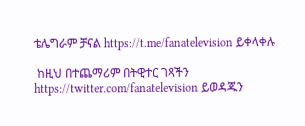ቴሌግራም ቻናል https://t.me/fanatelevision ይቀላቀሉ

 ከዚህ በተጨማሪም በትዊተር ገጻችን https://twitter.com/fanatelevision ይወዳጁን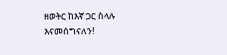ዘወትር ከእኛ ጋር ስላሉ እናመሰግናለን!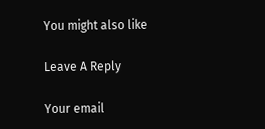You might also like

Leave A Reply

Your email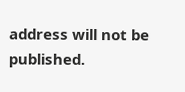address will not be published.